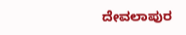ದೇವಲಾಪುರ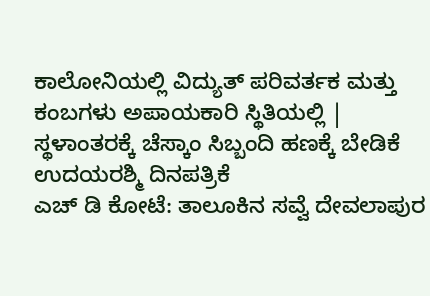ಕಾಲೋನಿಯಲ್ಲಿ ವಿದ್ಯುತ್ ಪರಿವರ್ತಕ ಮತ್ತು ಕಂಬಗಳು ಅಪಾಯಕಾರಿ ಸ್ಥಿತಿಯಲ್ಲಿ | ಸ್ಥಳಾಂತರಕ್ಕೆ ಚೆಸ್ಕಾಂ ಸಿಬ್ಬಂದಿ ಹಣಕ್ಕೆ ಬೇಡಿಕೆ
ಉದಯರಶ್ಮಿ ದಿನಪತ್ರಿಕೆ
ಎಚ್ ಡಿ ಕೋಟೆ: ತಾಲೂಕಿನ ಸವ್ವೆ ದೇವಲಾಪುರ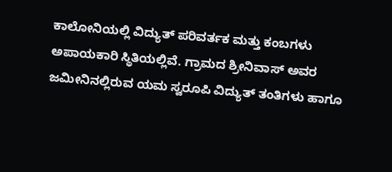ಕಾಲೋನಿಯಲ್ಲಿ ವಿದ್ಯುತ್ ಪರಿವರ್ತಕ ಮತ್ತು ಕಂಬಗಳು ಅಪಾಯಕಾರಿ ಸ್ಥಿತಿಯಲ್ಲಿವೆ. ಗ್ರಾಮದ ಶ್ರೀನಿವಾಸ್ ಅವರ ಜಮೀನಿನಲ್ಲಿರುವ ಯಮ ಸ್ವರೂಪಿ ವಿದ್ಯುತ್ ತಂತಿಗಳು ಹಾಗೂ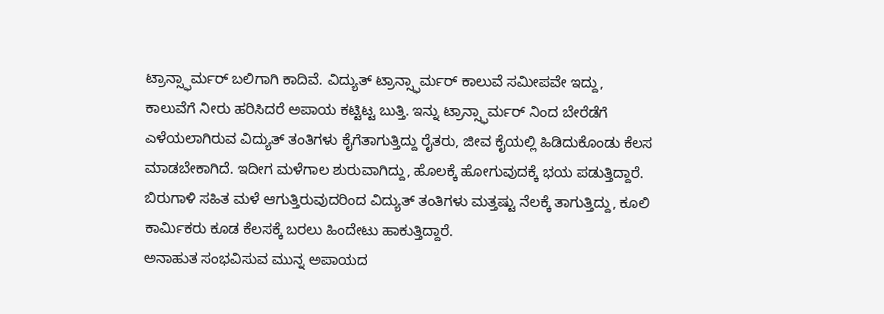ಟ್ರಾನ್ಸ್ಫಾರ್ಮರ್ ಬಲಿಗಾಗಿ ಕಾದಿವೆ. ವಿದ್ಯುತ್ ಟ್ರಾನ್ಸ್ಫಾರ್ಮರ್ ಕಾಲುವೆ ಸಮೀಪವೇ ಇದ್ದು, ಕಾಲುವೆಗೆ ನೀರು ಹರಿಸಿದರೆ ಅಪಾಯ ಕಟ್ಟಿಟ್ಟ ಬುತ್ತಿ. ಇನ್ನು ಟ್ರಾನ್ಸ್ಫಾರ್ಮರ್ ನಿಂದ ಬೇರೆಡೆಗೆ ಎಳೆಯಲಾಗಿರುವ ವಿದ್ಯುತ್ ತಂತಿಗಳು ಕೈಗೆತಾಗುತ್ತಿದ್ದು ರೈತರು, ಜೀವ ಕೈಯಲ್ಲಿ ಹಿಡಿದುಕೊಂಡು ಕೆಲಸ ಮಾಡಬೇಕಾಗಿದೆ. ಇದೀಗ ಮಳೆಗಾಲ ಶುರುವಾಗಿದ್ದು, ಹೊಲಕ್ಕೆ ಹೋಗುವುದಕ್ಕೆ ಭಯ ಪಡುತ್ತಿದ್ದಾರೆ. ಬಿರುಗಾಳಿ ಸಹಿತ ಮಳೆ ಆಗುತ್ತಿರುವುದರಿಂದ ವಿದ್ಯುತ್ ತಂತಿಗಳು ಮತ್ತಷ್ಟು ನೆಲಕ್ಕೆ ತಾಗುತ್ತಿದ್ದು, ಕೂಲಿ ಕಾರ್ಮಿಕರು ಕೂಡ ಕೆಲಸಕ್ಕೆ ಬರಲು ಹಿಂದೇಟು ಹಾಕುತ್ತಿದ್ದಾರೆ.
ಅನಾಹುತ ಸಂಭವಿಸುವ ಮುನ್ನ ಅಪಾಯದ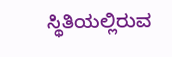ಸ್ಥಿತಿಯಲ್ಲಿರುವ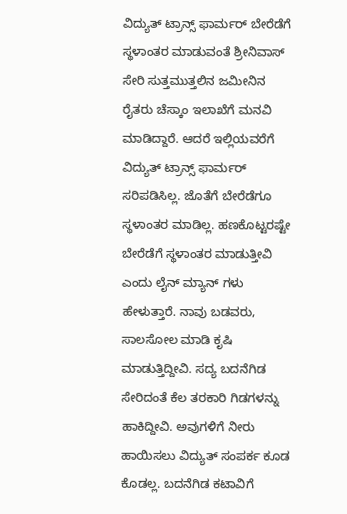ವಿದ್ಯುತ್ ಟ್ರಾನ್ಸ್ ಫಾರ್ಮರ್ ಬೇರೆಡೆಗೆ ಸ್ಥಳಾಂತರ ಮಾಡುವಂತೆ ಶ್ರೀನಿವಾಸ್ ಸೇರಿ ಸುತ್ತಮುತ್ತಲಿನ ಜಮೀನಿನ ರೈತರು ಚೆಸ್ಕಾಂ ಇಲಾಖೆಗೆ ಮನವಿ ಮಾಡಿದ್ದಾರೆ. ಆದರೆ ಇಲ್ಲಿಯವರೆಗೆ ವಿದ್ಯುತ್ ಟ್ರಾನ್ಸ್ ಫಾರ್ಮರ್ ಸರಿಪಡಿಸಿಲ್ಲ. ಜೊತೆಗೆ ಬೇರೆಡೆಗೂ ಸ್ಥಳಾಂತರ ಮಾಡಿಲ್ಲ. ಹಣಕೊಟ್ಟರಷ್ಟೇ ಬೇರೆಡೆಗೆ ಸ್ಥಳಾಂತರ ಮಾಡುತ್ತೀವಿ ಎಂದು ಲೈನ್ ಮ್ಯಾನ್ ಗಳು ಹೇಳುತ್ತಾರೆ. ನಾವು ಬಡವರು, ಸಾಲಸೋಲ ಮಾಡಿ ಕೃಷಿ ಮಾಡುತ್ತಿದ್ದೀವಿ. ಸದ್ಯ ಬದನೆಗಿಡ ಸೇರಿದಂತೆ ಕೆಲ ತರಕಾರಿ ಗಿಡಗಳನ್ನು ಹಾಕಿದ್ದೀವಿ. ಅವುಗಳಿಗೆ ನೀರು ಹಾಯಿಸಲು ವಿದ್ಯುತ್ ಸಂಪರ್ಕ ಕೂಡ ಕೊಡಲ್ಲ. ಬದನೆಗಿಡ ಕಟಾವಿಗೆ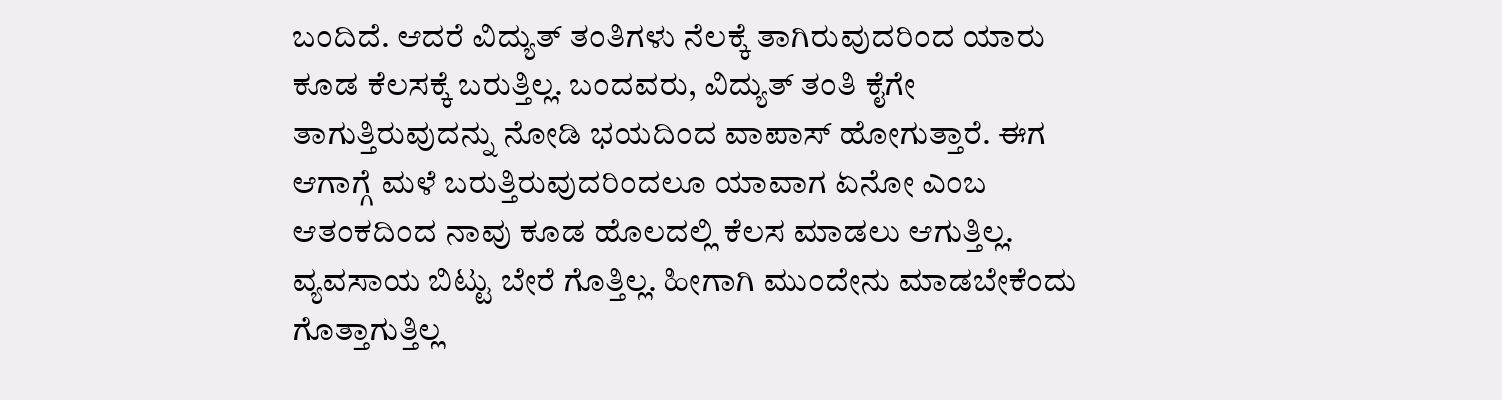ಬಂದಿದೆ. ಆದರೆ ವಿದ್ಯುತ್ ತಂತಿಗಳು ನೆಲಕ್ಕೆ ತಾಗಿರುವುದರಿಂದ ಯಾರು ಕೂಡ ಕೆಲಸಕ್ಕೆ ಬರುತ್ತಿಲ್ಲ. ಬಂದವರು, ವಿದ್ಯುತ್ ತಂತಿ ಕೈಗೇ ತಾಗುತ್ತಿರುವುದನ್ನು ನೋಡಿ ಭಯದಿಂದ ವಾಪಾಸ್ ಹೋಗುತ್ತಾರೆ. ಈಗ ಆಗಾಗ್ಗೆ ಮಳೆ ಬರುತ್ತಿರುವುದರಿಂದಲೂ ಯಾವಾಗ ಏನೋ ಎಂಬ ಆತಂಕದಿಂದ ನಾವು ಕೂಡ ಹೊಲದಲ್ಲಿ ಕೆಲಸ ಮಾಡಲು ಆಗುತ್ತಿಲ್ಲ. ವ್ಯವಸಾಯ ಬಿಟ್ಟು ಬೇರೆ ಗೊತ್ತಿಲ್ಲ. ಹೀಗಾಗಿ ಮುಂದೇನು ಮಾಡಬೇಕೆಂದು ಗೊತ್ತಾಗುತ್ತಿಲ್ಲ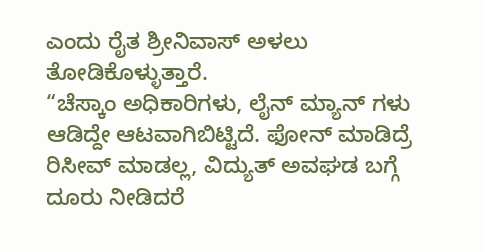ಎಂದು ರೈತ ಶ್ರೀನಿವಾಸ್ ಅಳಲು ತೋಡಿಕೊಳ್ಳುತ್ತಾರೆ.
“ಚೆಸ್ಕಾಂ ಅಧಿಕಾರಿಗಳು, ಲೈನ್ ಮ್ಯಾನ್ ಗಳು ಆಡಿದ್ದೇ ಆಟವಾಗಿಬಿಟ್ಟಿದೆ. ಫೋನ್ ಮಾಡಿದ್ರೆ ರಿಸೀವ್ ಮಾಡಲ್ಲ, ವಿದ್ಯುತ್ ಅವಘಡ ಬಗ್ಗೆ ದೂರು ನೀಡಿದರೆ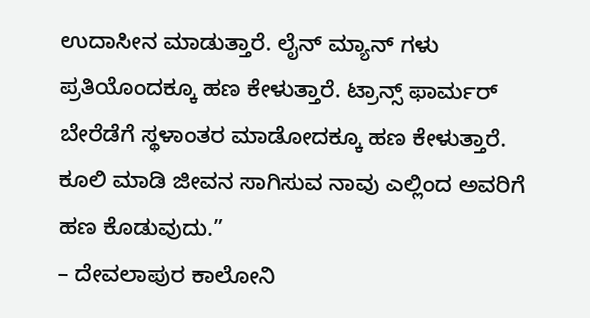ಉದಾಸೀನ ಮಾಡುತ್ತಾರೆ. ಲೈನ್ ಮ್ಯಾನ್ ಗಳು ಪ್ರತಿಯೊಂದಕ್ಕೂ ಹಣ ಕೇಳುತ್ತಾರೆ. ಟ್ರಾನ್ಸ್ ಫಾರ್ಮರ್ ಬೇರೆಡೆಗೆ ಸ್ಥಳಾಂತರ ಮಾಡೋದಕ್ಕೂ ಹಣ ಕೇಳುತ್ತಾರೆ. ಕೂಲಿ ಮಾಡಿ ಜೀವನ ಸಾಗಿಸುವ ನಾವು ಎಲ್ಲಿಂದ ಅವರಿಗೆ ಹಣ ಕೊಡುವುದು.”
– ದೇವಲಾಪುರ ಕಾಲೋನಿ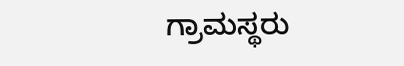ಗ್ರಾಮಸ್ಥರು